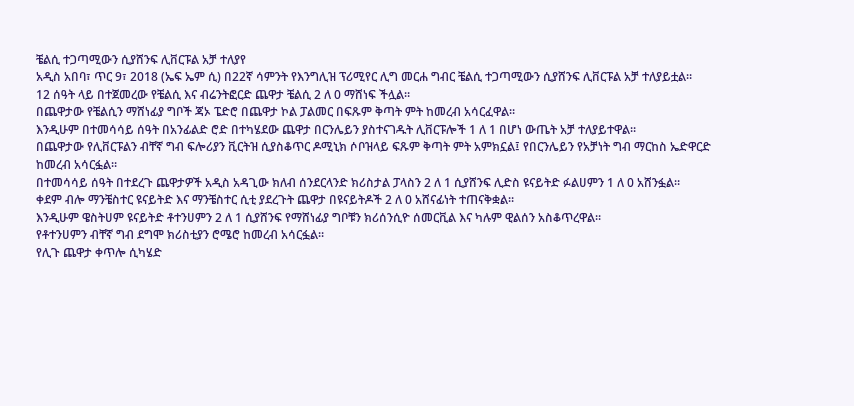ቼልሲ ተጋጣሚውን ሲያሸንፍ ሊቨርፑል አቻ ተለያየ
አዲስ አበባ፣ ጥር 9፣ 2018 (ኤፍ ኤም ሲ) በ22ኛ ሳምንት የእንግሊዝ ፕሪሚየር ሊግ መርሐ ግብር ቼልሲ ተጋጣሚውን ሲያሸንፍ ሊቨርፑል አቻ ተለያይቷል።
12 ሰዓት ላይ በተጀመረው የቼልሲ እና ብሬንትፎርድ ጨዋታ ቼልሲ 2 ለ 0 ማሸነፍ ችሏል።
በጨዋታው የቼልሲን ማሸነፊያ ግቦች ጃኦ ፔድሮ በጨዋታ ኮል ፓልመር በፍጹም ቅጣት ምት ከመረብ አሳርፈዋል።
እንዲሁም በተመሳሳይ ሰዓት በአንፊልድ ሮድ በተካሄደው ጨዋታ በርንሌይን ያስተናገዱት ሊቨርፑሎች 1 ለ 1 በሆነ ውጤት አቻ ተለያይተዋል።
በጨዋታው የሊቨርፑልን ብቸኛ ግብ ፍሎሪያን ቪርትዝ ሲያስቆጥር ዶሚኒክ ሶቦዝላይ ፍጹም ቅጣት ምት አምክኗል፤ የበርንሌይን የአቻነት ግብ ማርከስ ኤድዋርድ ከመረብ አሳርፏል።
በተመሳሳይ ሰዓት በተደረጉ ጨዋታዎች አዲስ አዳጊው ክለብ ሰንደርላንድ ክሪስታል ፓላስን 2 ለ 1 ሲያሸንፍ ሊድስ ዩናይትድ ፉልሀምን 1 ለ 0 አሸንፏል።
ቀደም ብሎ ማንቼስተር ዩናይትድ እና ማንቼስተር ሲቲ ያደረጉት ጨዋታ በዩናይትዶች 2 ለ 0 አሸናፊነት ተጠናቅቋል።
እንዲሁም ዌስትሀም ዩናይትድ ቶተንሀምን 2 ለ 1 ሲያሸንፍ የማሸነፊያ ግቦቹን ክሪሰንሲዮ ሰመርቪል እና ካሉም ዊልሰን አስቆጥረዋል።
የቶተንሀምን ብቸኛ ግብ ደግሞ ክሪስቲያን ሮሜሮ ከመረብ አሳርፏል።
የሊጉ ጨዋታ ቀጥሎ ሲካሄድ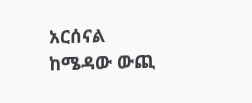አርሰናል ከሜዳው ውጪ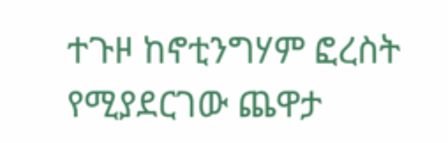ተጉዞ ከኖቲንግሃም ፎረስት የሚያደርገው ጨዋታ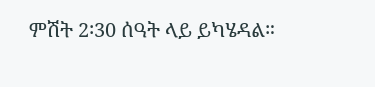ምሽት 2፡30 ሰዓት ላይ ይካሄዳል።